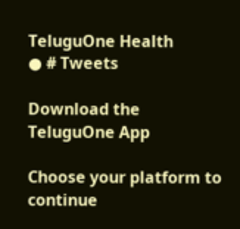TeluguOne Health
● # Tweets

Download the TeluguOne App

Choose your platform to continue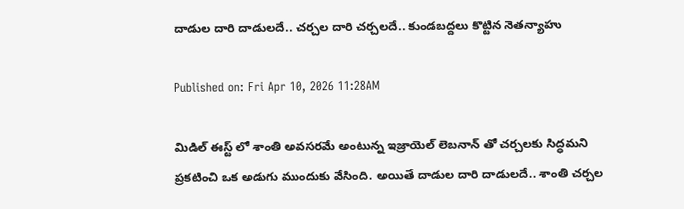దాడుల దారి దాడులదే.. చర్చల దారి చర్చలదే.. కుండబద్దలు కొట్టిన నెతన్యాహు

Published on: Fri Apr 10, 2026 11:28AM

మిడిల్ ఈస్ట్ లో శాంతి అవసరమే అంటున్న ఇజ్రాయెల్ లెబనాన్ తో చర్చలకు సిద్ధమని ప్రకటించి ఒక అడుగు ముందుకు వేసింది. అయితే దాడుల దారి దాడులదే.. శాంతి చర్చల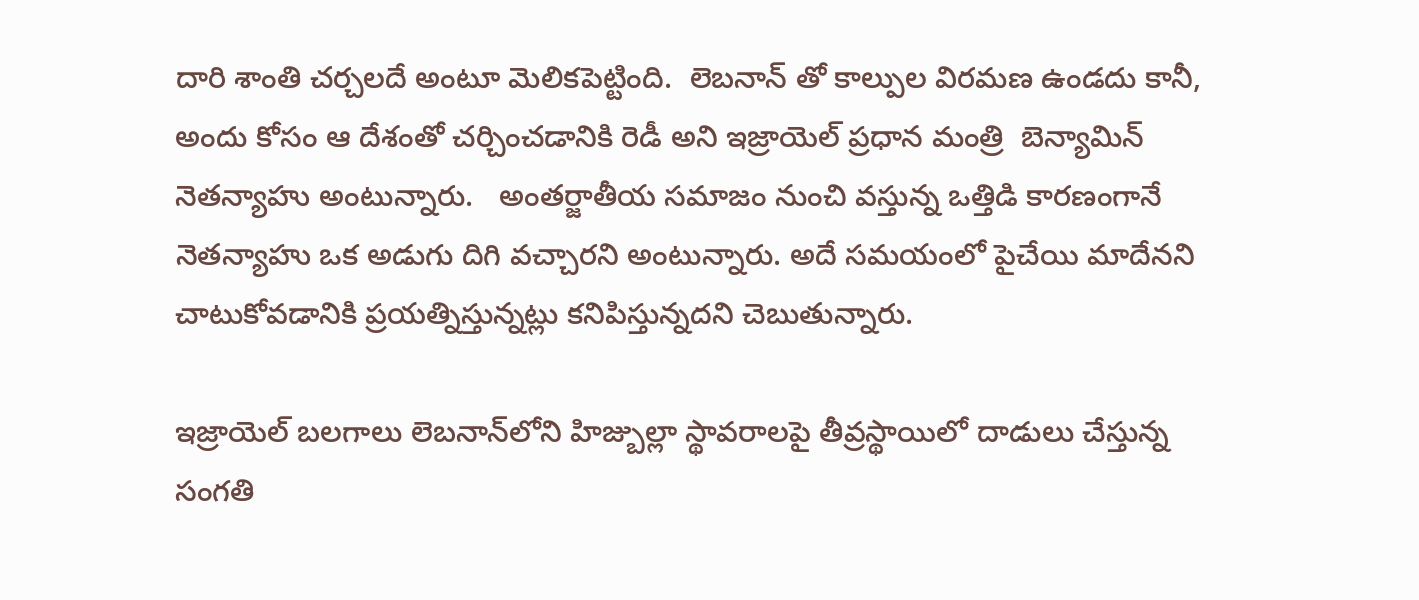దారి శాంతి చర్చలదే అంటూ మెలికపెట్టింది.  లెబనాన్ తో కాల్పుల విరమణ ఉండదు కానీ, అందు కోసం ఆ దేశంతో చర్చించడానికి రెడీ అని ఇజ్రాయెల్ ప్రధాన మంత్రి  బెన్యామిన్ నెతన్యాహు అంటున్నారు.   అంతర్జాతీయ సమాజం నుంచి వస్తున్న ఒత్తిడి కారణంగానే నెతన్యాహు ఒక అడుగు దిగి వచ్చారని అంటున్నారు. అదే సమయంలో పైచేయి మాదేనని చాటుకోవడానికి ప్రయత్నిస్తున్నట్లు కనిపిస్తున్నదని చెబుతున్నారు.

ఇజ్రాయెల్ బలగాలు లెబనాన్‌లోని హిజ్బుల్లా స్థావరాలపై తీవ్రస్థాయిలో దాడులు చేస్తున్న సంగతి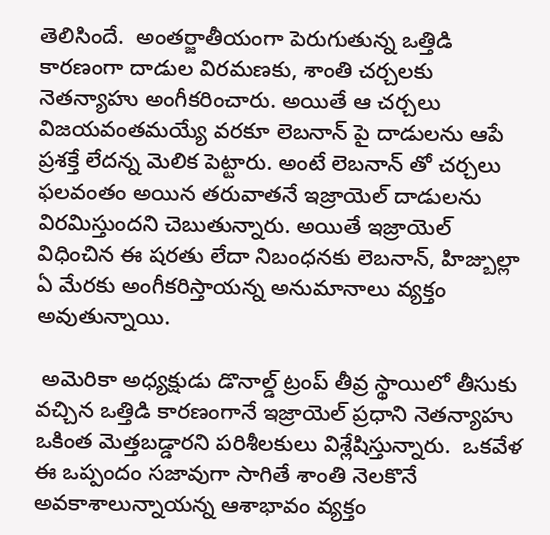తెలిసిందే.  అంతర్జాతీయంగా పెరుగుతున్న ఒత్తిడి కారణంగా దాడుల విరమణకు, శాంతి చర్చలకు నెతన్యాహు అంగీకరించారు. అయితే ఆ చర్చలు విజయవంతమయ్యే వరకూ లెబనాన్ పై దాడులను ఆపే ప్రశక్తే లేదన్న మెలిక పెట్టారు. అంటే లెబనాన్ తో చర్చలు ఫలవంతం అయిన తరువాతనే ఇజ్రాయెల్ దాడులను విరమిస్తుందని చెబుతున్నారు. అయితే ఇజ్రాయెల్ విధించిన ఈ షరతు లేదా నిబంధనకు లెబనాన్, హిజ్బుల్లా ఏ మేరకు అంగీకరిస్తాయన్న అనుమానాలు వ్యక్తం అవుతున్నాయి.

 అమెరికా అధ్యక్షుడు డొనాల్డ్ ట్రంప్ తీవ్ర స్థాయిలో తీసుకు వచ్చిన ఒత్తిడి కారణంగానే ఇజ్రాయెల్ ప్రధాని నెతన్యాహు ఒకింత మెత్తబడ్డారని పరిశీలకులు విశ్లేషిస్తున్నారు.  ఒకవేళ ఈ ఒప్పందం సజావుగా సాగితే శాంతి నెలకొనే అవకాశాలున్నాయన్న ఆశాభావం వ్యక్తం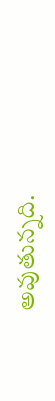అవుతున్నది.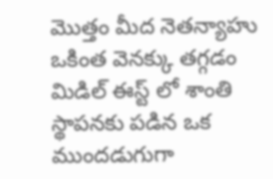మొత్తం మీద నెతన్యాహు ఒకింత వెనక్కు తగ్గడం మిడిల్ ఈస్ట్ లో శాంతి స్థాపనకు పడిన ఒక ముందడుగుగా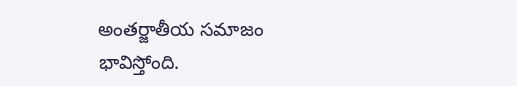అంతర్జాతీయ సమాజం భావిస్తోంది.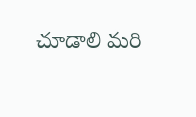చూడాలి మరి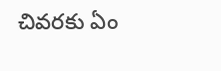చివరకు ఏం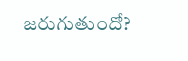జరుగుతుందో?